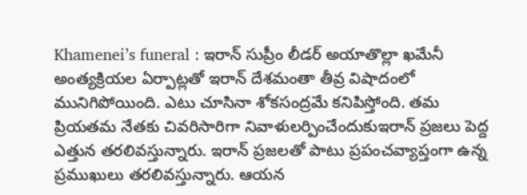Khamenei’s funeral : ఇరాన్ సుప్రీం లీడర్ అయాతొల్లా ఖమేనీ అంత్యక్రియల ఏర్పాట్లతో ఇరాన్ దేశమంతా తీవ్ర విషాదంలో మునిగిపోయింది. ఎటు చూసినా శోకసంద్రమే కనిపిస్తోంది. తమ ప్రియతమ నేతకు చివరిసారిగా నివాళులర్పించేందుకుఇరాన్ ప్రజలు పెద్ద ఎత్తున తరలివస్తున్నారు. ఇరాన్ ప్రజలతో పాటు ప్రపంచవ్యాప్తంగా ఉన్న ప్రముఖులు తరలివస్తున్నారు. ఆయన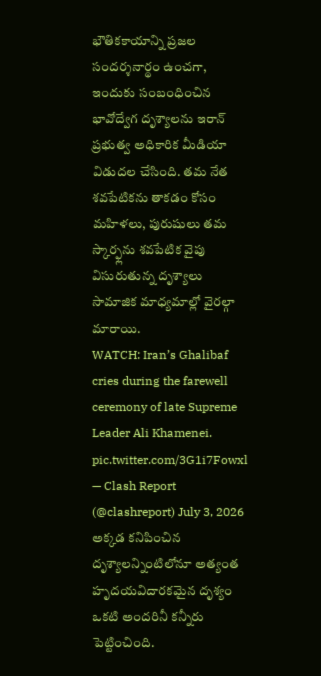భౌతికకాయాన్ని ప్రజల సందర్శనార్థం ఉంచగా, ఇందుకు సంబంధించిన భావోద్వేగ దృశ్యాలను ఇరాన్ ప్రభుత్వ అధికారిక మీడియా విడుదల చేసింది. తమ నేత శవపేటికను తాకడం కోసం మహిళలు, పురుషులు తమ స్కార్ఫ్లను శవపేటిక వైపు విసురుతున్న దృశ్యాలు సామాజిక మాధ్యమాల్లో వైరల్గా మారాయి.
WATCH: Iran’s Ghalibaf cries during the farewell ceremony of late Supreme Leader Ali Khamenei. pic.twitter.com/3G1i7Fowxl
— Clash Report (@clashreport) July 3, 2026
అక్కడ కనిపించిన దృశ్యాలన్నింటిలోనూ అత్యంత హృదయవిదారకమైన దృశ్యం ఒకటి అందరినీ కన్నీరు పెట్టించింది.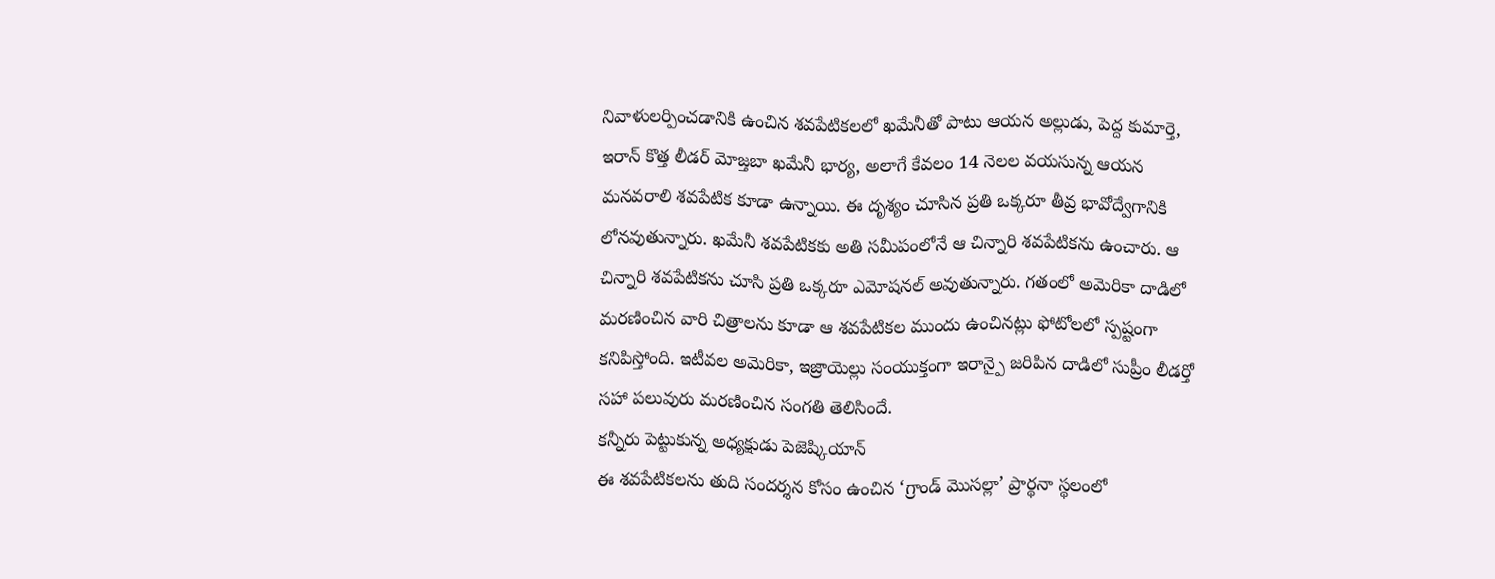నివాళులర్పించడానికి ఉంచిన శవపేటికలలో ఖమేనీతో పాటు ఆయన అల్లుడు, పెద్ద కుమార్తె, ఇరాన్ కొత్త లీడర్ మోజ్తబా ఖమేనీ భార్య, అలాగే కేవలం 14 నెలల వయసున్న ఆయన మనవరాలి శవపేటిక కూడా ఉన్నాయి. ఈ దృశ్యం చూసిన ప్రతి ఒక్కరూ తీవ్ర భావోద్వేగానికి లోనవుతున్నారు. ఖమేనీ శవపేటికకు అతి సమీపంలోనే ఆ చిన్నారి శవపేటికను ఉంచారు. ఆ చిన్నారి శవపేటికను చూసి ప్రతి ఒక్కరూ ఎమోషనల్ అవుతున్నారు. గతంలో అమెరికా దాడిలో మరణించిన వారి చిత్రాలను కూడా ఆ శవపేటికల ముందు ఉంచినట్లు ఫోటోలలో స్పష్టంగా కనిపిస్తోంది. ఇటీవల అమెరికా, ఇజ్రాయెల్లు సంయుక్తంగా ఇరాన్పై జరిపిన దాడిలో సుప్రీం లీడర్తో సహా పలువురు మరణించిన సంగతి తెలిసిందే.
కన్నీరు పెట్టుకున్న అధ్యక్షుడు పెజెష్కియాన్
ఈ శవపేటికలను తుది సందర్శన కోసం ఉంచిన ‘గ్రాండ్ మొసల్లా’ ప్రార్థనా స్థలంలో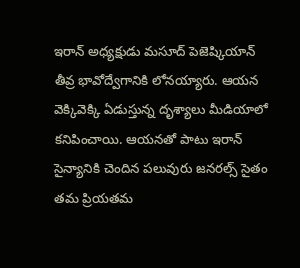ఇరాన్ అధ్యక్షుడు మసూద్ పెజెష్కియాన్ తీవ్ర భావోద్వేగానికి లోనయ్యారు. ఆయన వెక్కివెక్కి ఏడుస్తున్న దృశ్యాలు మీడియాలో కనిపించాయి. ఆయనతో పాటు ఇరాన్ సైన్యానికి చెందిన పలువురు జనరల్స్ సైతం తమ ప్రియతమ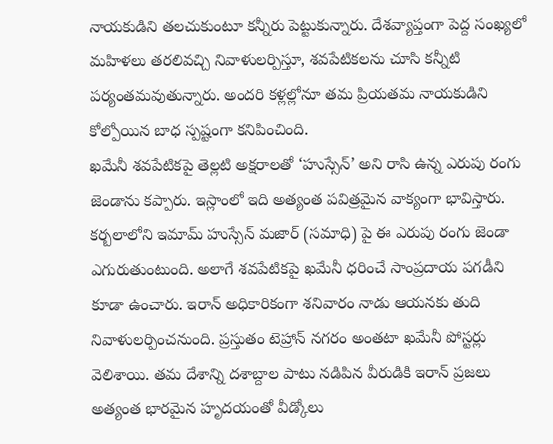నాయకుడిని తలచుకుంటూ కన్నీరు పెట్టుకున్నారు. దేశవ్యాప్తంగా పెద్ద సంఖ్యలో మహిళలు తరలివచ్చి నివాళులర్పిస్తూ, శవపేటికలను చూసి కన్నీటి పర్యంతమవుతున్నారు. అందరి కళ్లల్లోనూ తమ ప్రియతమ నాయకుడిని కోల్పోయిన బాధ స్పష్టంగా కనిపించింది.
ఖమేనీ శవపేటికపై తెల్లటి అక్షరాలతో ‘హుస్సేన్’ అని రాసి ఉన్న ఎరుపు రంగు జెండాను కప్పారు. ఇస్లాంలో ఇది అత్యంత పవిత్రమైన వాక్యంగా భావిస్తారు. కర్బలాలోని ఇమామ్ హుస్సేన్ మజార్ (సమాధి) పై ఈ ఎరుపు రంగు జెండా ఎగురుతుంటుంది. అలాగే శవపేటికపై ఖమేనీ ధరించే సాంప్రదాయ పగడీని కూడా ఉంచారు. ఇరాన్ అధికారికంగా శనివారం నాడు ఆయనకు తుది నివాళులర్పించనుంది. ప్రస్తుతం టెహ్రాన్ నగరం అంతటా ఖమేనీ పోస్టర్లు వెలిశాయి. తమ దేశాన్ని దశాబ్దాల పాటు నడిపిన వీరుడికి ఇరాన్ ప్రజలు అత్యంత భారమైన హృదయంతో వీడ్కోలు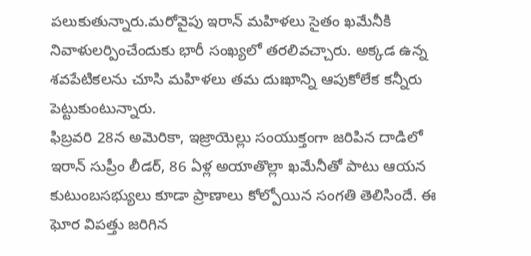పలుకుతున్నారు.మరోవైపు ఇరాన్ మహిళలు సైతం ఖమేనీకి నివాళులర్పించేందుకు భారీ సంఖ్యలో తరలివచ్చారు. అక్కడ ఉన్న శవపేటికలను చూసి మహిళలు తమ దుఃఖాన్ని ఆపుకోలేక కన్నీరు పెట్టుకుంటున్నారు.
ఫిబ్రవరి 28న అమెరికా, ఇజ్రాయెల్లు సంయుక్తంగా జరిపిన దాడిలో ఇరాన్ సుప్రీం లీడర్, 86 ఏళ్ల అయాతొల్లా ఖమేనీతో పాటు ఆయన కుటుంబసభ్యులు కూడా ప్రాణాలు కోల్పోయిన సంగతి తెలిసిందే. ఈ ఘోర విపత్తు జరిగిన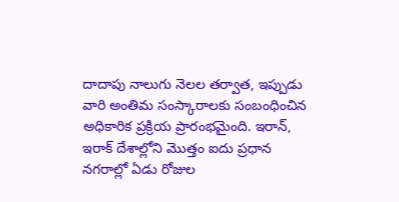దాదాపు నాలుగు నెలల తర్వాత, ఇప్పుడు వారి అంతిమ సంస్కారాలకు సంబంధించిన అధికారిక ప్రక్రియ ప్రారంభమైంది. ఇరాన్, ఇరాక్ దేశాల్లోని మొత్తం ఐదు ప్రధాన నగరాల్లో ఏడు రోజుల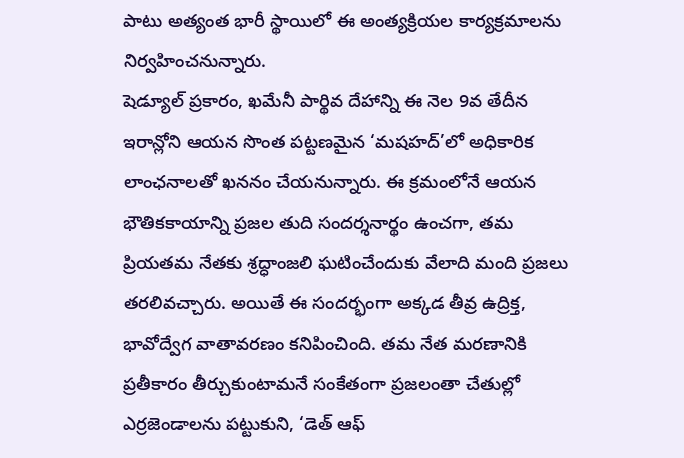పాటు అత్యంత భారీ స్థాయిలో ఈ అంత్యక్రియల కార్యక్రమాలను నిర్వహించనున్నారు.
షెడ్యూల్ ప్రకారం, ఖమేనీ పార్థివ దేహాన్ని ఈ నెల 9వ తేదీన ఇరాన్లోని ఆయన సొంత పట్టణమైన ‘మషహద్’లో అధికారిక లాంఛనాలతో ఖననం చేయనున్నారు. ఈ క్రమంలోనే ఆయన భౌతికకాయాన్ని ప్రజల తుది సందర్శనార్థం ఉంచగా, తమ ప్రియతమ నేతకు శ్రద్ధాంజలి ఘటించేందుకు వేలాది మంది ప్రజలు తరలివచ్చారు. అయితే ఈ సందర్భంగా అక్కడ తీవ్ర ఉద్రిక్త, భావోద్వేగ వాతావరణం కనిపించింది. తమ నేత మరణానికి ప్రతీకారం తీర్చుకుంటామనే సంకేతంగా ప్రజలంతా చేతుల్లో ఎర్రజెండాలను పట్టుకుని, ‘డెత్ ఆఫ్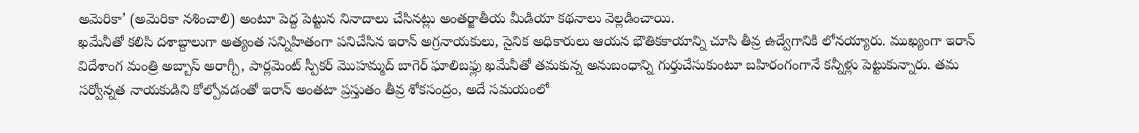అమెరికా’ (అమెరికా నశించాలి) అంటూ పెద్ద పెట్టున నినాదాలు చేసినట్లు అంతర్జాతీయ మీడియా కథనాలు వెల్లడించాయి.
ఖమేనీతో కలిసి దశాబ్దాలుగా అత్యంత సన్నిహితంగా పనిచేసిన ఇరాన్ అగ్రనాయకులు, సైనిక అధికారులు ఆయన భౌతికకాయాన్ని చూసి తీవ్ర ఉద్వేగానికి లోనయ్యారు. ముఖ్యంగా ఇరాన్ విదేశాంగ మంత్రి అబ్బాస్ అరాగ్చీ, పార్లమెంట్ స్పీకర్ మొహమ్మద్ బాగెర్ ఘాలిబఫ్లు ఖమేనీతో తమకున్న అనుబంధాన్ని గుర్తుచేసుకుంటూ బహిరంగంగానే కన్నీళ్లు పెట్టుకున్నారు. తమ సర్వోన్నత నాయకుడిని కోల్పోవడంతో ఇరాన్ అంతటా ప్రస్తుతం తీవ్ర శోకసంద్రం, అదే సమయంలో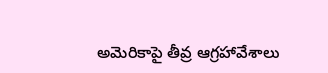అమెరికాపై తీవ్ర ఆగ్రహావేశాలు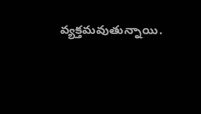వ్యక్తమవుతున్నాయి.